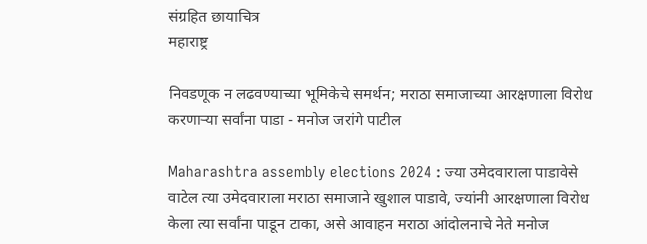संग्रहित छायाचित्र
महाराष्ट्र

निवडणूक न लढवण्याच्या भूमिकेचे समर्थन; मराठा समाजाच्या आरक्षणाला विरोध करणाऱ्या सर्वांना पाडा - मनोज जरांगे पाटील

Maharashtra assembly elections 2024 : ज्या उमेदवाराला पाडावेसे वाटेल त्या उमेदवाराला मराठा समाजाने खुशाल पाडावे, ज्यांनी आरक्षणाला विरोध केला त्या सर्वांना पाडून टाका, असे आवाहन मराठा आंदोलनाचे नेते मनोज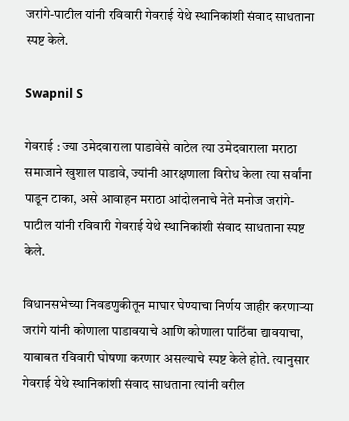जरांगे-पाटील यांनी रविवारी गेवराई येथे स्थानिकांशी संवाद साधताना स्पष्ट केले.

Swapnil S

गेवराई : ज्या उमेदवाराला पाडावेसे वाटेल त्या उमेदवाराला मराठा समाजाने खुशाल पाडावे, ज्यांनी आरक्षणाला विरोध केला त्या सर्वांना पाडून टाका, असे आवाहन मराठा आंदोलनाचे नेते मनोज जरांगे-पाटील यांनी रविवारी गेवराई येथे स्थानिकांशी संवाद साधताना स्पष्ट केले.

विधानसभेच्या निवडणुकीतून माघार घेण्याचा निर्णय जाहीर करणाऱ्या जरांगे यांनी कोणाला पाडावयाचे आणि कोणाला पाठिंबा द्यावयाचा, याबाबत रविवारी घोषणा करणार असल्याचे स्पष्ट केले होते. त्यानुसार गेवराई येथे स्थानिकांशी संवाद साधताना त्यांनी वरील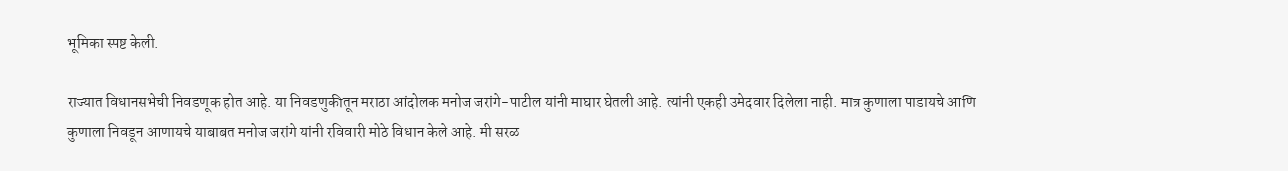भूमिका स्पष्ट केली.

राज्यात विधानसभेची निवडणूक होत आहे. या निवडणुकीतून मराठा आंदोलक मनोज जरांगे-पाटील यांनी माघार घेतली आहे. त्यांनी एकही उमेदवार दिलेला नाही. मात्र कुणाला पाडायचे आणि कुणाला निवडून आणायचे याबाबत मनोज जरांगे यांनी रविवारी मोठे विधान केले आहे. मी सरळ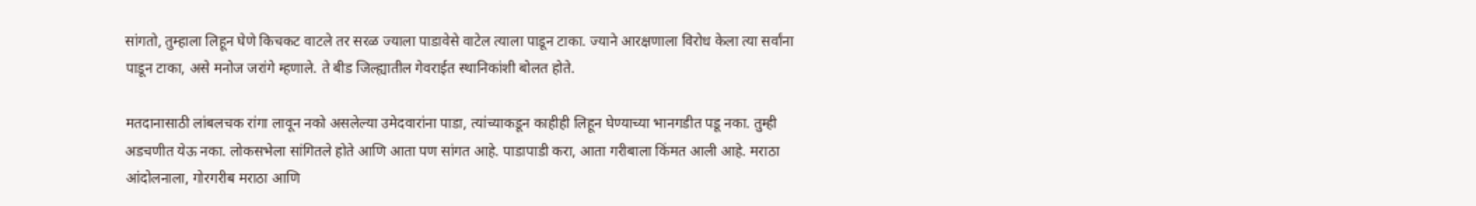सांगतो, तुम्हाला लिहून घेणे किचकट वाटले तर सरळ ज्याला पाडावेसे वाटेल त्याला पाडून टाका. ज्याने आरक्षणाला विरोध केला त्या सर्वांना पाडून टाका, असे मनोज जरांगे म्हणाले. ते बीड जिल्ह्यातील गेवराईत स्थानिकांशी बोलत होते.

मतदानासाठी लांबलचक रांगा लावून नको असलेल्या उमेदवारांना पाडा, त्यांच्याकडून काहीही लिहून घेण्याच्या भानगडीत पडू नका. तुम्ही अडचणीत येऊ नका. लोकसभेला सांगितले होते आणि आता पण सांगत आहे. पाडापाडी करा, आता गरीबाला किंमत आली आहे. मराठा आंदोलनाला, गोरगरीब मराठा आणि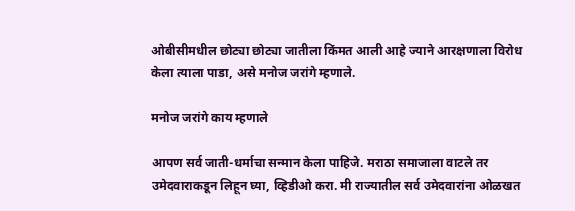ओबीसीमधील छोट्या छोट्या जातीला किंमत आली आहे ज्याने आरक्षणाला विरोध केला त्याला पाडा, असे मनोज जरांगे म्हणाले.

मनोज जरांगे काय म्हणाले

आपण सर्व जाती-धर्माचा सन्मान केला पाहिजे. मराठा समाजाला वाटले तर उमेदवाराकडून लिहून घ्या, व्हिडीओ करा. मी राज्यातील सर्व उमेदवारांना ओळखत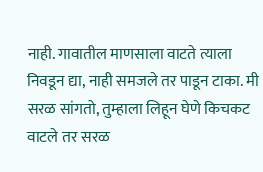नाही. गावातील माणसाला वाटते त्याला निवडून द्या, नाही समजले तर पाडून टाका. मी सरळ सांगतो, तुम्हाला लिहून घेणे किचकट वाटले तर सरळ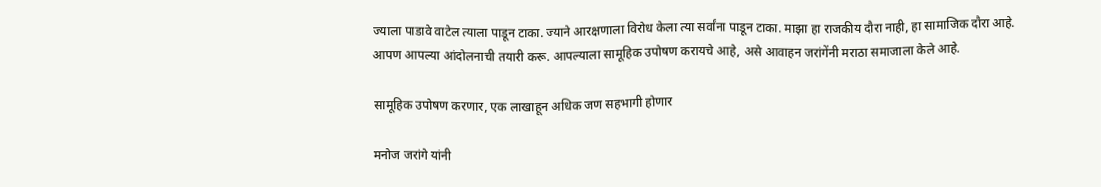ज्याला पाडावे वाटेल त्याला पाडून टाका. ज्याने आरक्षणाला विरोध केला त्या सर्वांना पाडून टाका. माझा हा राजकीय दौरा नाही, हा सामाजिक दौरा आहे. आपण आपल्या आंदोलनाची तयारी करू. आपल्याला सामूहिक उपोषण करायचे आहे, असे आवाहन जरांगेंनी मराठा समाजाला केले आहे.

सामूहिक उपोषण करणार, एक लाखाहून अधिक जण सहभागी होणार

मनोज जरांगे यांनी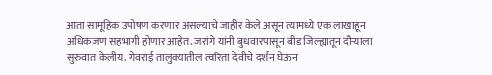आता सामूहिक उपोषण करणार असल्याचे जाहीर केले असून त्यामध्ये एक लाखाहून अधिकजण सहभागी होणार आहेत. जरांगे यांनी बुधवारपासून बीड जिल्ह्यातून दौऱ्याला सुरुवात केलीय. गेवराई तालुक्यातील त्वरिता देवीचे दर्शन घेऊन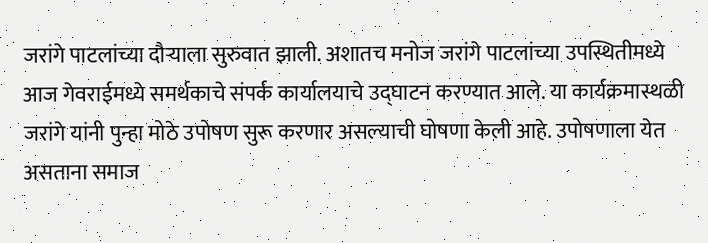जरांगे पाटलांच्या दौऱ्याला सुरुवात झाली. अशातच मनोज जरांगे पाटलांच्या उपस्थितीमध्ये आज गेवराईमध्ये समर्थकाचे संपर्क कार्यालयाचे उद्घाटन करण्यात आले. या कार्यक्रमास्थळी जरांगे यांनी पुन्हा मोठे उपोषण सुरू करणार असल्याची घोषणा केली आहे. उपोषणाला येत असताना समाज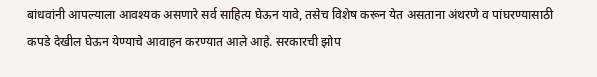बांधवांनी आपल्याला आवश्यक असणारे सर्व साहित्य घेऊन यावे, तसेच विशेष करून येत असताना अंथरणे व पांघरण्यासाठी कपडे देखील घेऊन येण्याचे आवाहन करण्यात आले आहे. सरकारची झोप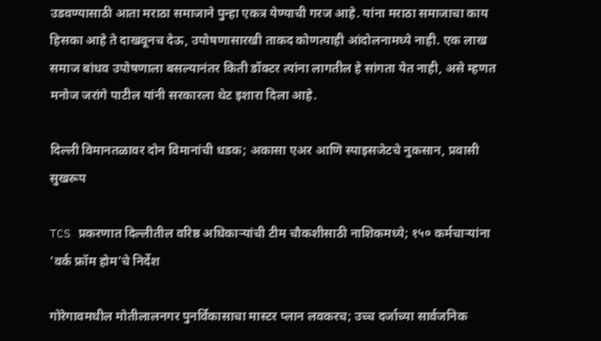उडवण्यासाठी आता मराठा समाजाने पुन्हा एकत्र येण्याची गरज आहे. यांना मराठा समाजाचा काय हिसका आहे ते दाखवूनच देऊ, उपोषणासारखी ताकद कोणत्याही आंदोलनामध्ये नाही. एक लाख समाज बांधव उपोषणाला बसल्यानंतर किती डॉक्टर त्यांना लागतील हे सांगता येत नाही, असे म्हणत मनोज जरांगे पाटील यांनी सरकारला थेट इशारा दिला आहे.

दिल्ली विमानतळावर दोन विमानांची धडक; अकासा एअर आणि स्पाइसजेटचे नुकसान, प्रवासी सुखरूप

TCS प्रकरणात दिल्लीतील वरिष्ठ अधिकाऱ्यांची टीम चौकशीसाठी नाशिकमध्ये; १५० कर्मचाऱ्यांना 'वर्क फ्रॉम होम'चे निर्देश

गोरेगावमधील मोतीलालनगर पुनर्विकासाचा मास्टर प्लान लवकरच; उच्च दर्जाच्या सार्वजनिक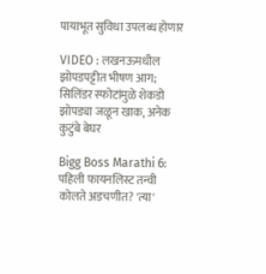पायाभूत सुविधा उपलब्ध होणार

VIDEO : लखनऊमधील झोपडपट्टीत भीषण आग; सिलिंडर स्फोटांमुळे शेकडो झोपड्या जळून खाक, अनेक कुटुंबे बेघर

Bigg Boss Marathi 6: पहिली फायनलिस्ट तन्वी कोलते अडचणीत? 'त्या'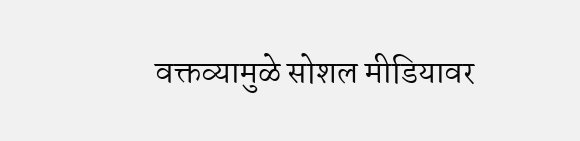वक्तव्यामुळे सोशल मीडियावर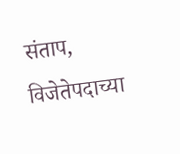संताप, विजेतेपदाच्या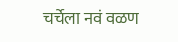चर्चेला नवं वळण